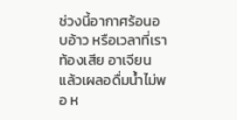ช่วงนี้อากาศร้อนอบอ้าว หรือเวลาที่เราท้องเสีย อาเจียน แล้วเผลอดื่มน้ำไม่พอ ห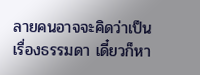ลายคนอาจจะคิดว่าเป็นเรื่องธรรมดา เดี๋ยวก็หา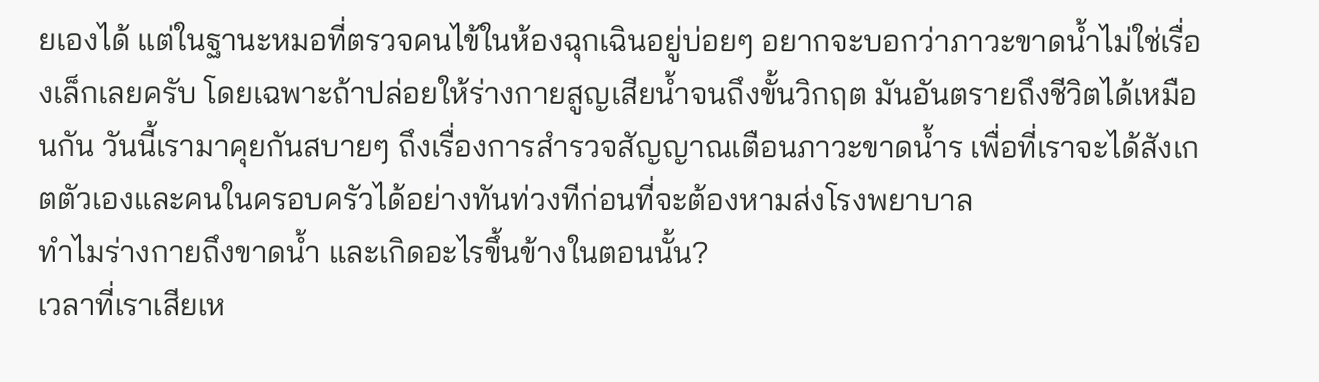ยเองได้ แต่ในฐานะหมอที่ตรวจคนไข้ในห้องฉุกเฉินอยู่บ่อยๆ อยากจะบอกว่าภาวะขาดน้ำไม่ใช่เรื่องเล็กเลยครับ โดยเฉพาะถ้าปล่อยให้ร่างกายสูญเสียน้ำจนถึงขั้นวิกฤต มันอันตรายถึงชีวิตได้เหมือนกัน วันนี้เรามาคุยกันสบายๆ ถึงเรื่องการสำรวจสัญญาณเตือนภาวะขาดน้ำร เพื่อที่เราจะได้สังเกตตัวเองและคนในครอบครัวได้อย่างทันท่วงทีก่อนที่จะต้องหามส่งโรงพยาบาล
ทำไมร่างกายถึงขาดน้ำ และเกิดอะไรขึ้นข้างในตอนนั้น?
เวลาที่เราเสียเห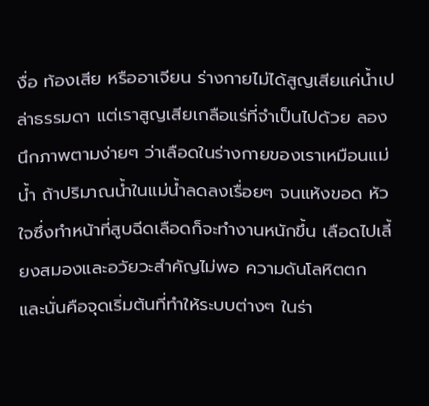งื่อ ท้องเสีย หรืออาเจียน ร่างกายไม่ได้สูญเสียแค่น้ำเปล่าธรรมดา แต่เราสูญเสียเกลือแร่ที่จำเป็นไปด้วย ลองนึกภาพตามง่ายๆ ว่าเลือดในร่างกายของเราเหมือนแม่น้ำ ถ้าปริมาณน้ำในแม่น้ำลดลงเรื่อยๆ จนแห้งขอด หัวใจซึ่งทำหน้าที่สูบฉีดเลือดก็จะทำงานหนักขึ้น เลือดไปเลี้ยงสมองและอวัยวะสำคัญไม่พอ ความดันโลหิตตก และนั่นคือจุดเริ่มต้นที่ทำให้ระบบต่างๆ ในร่า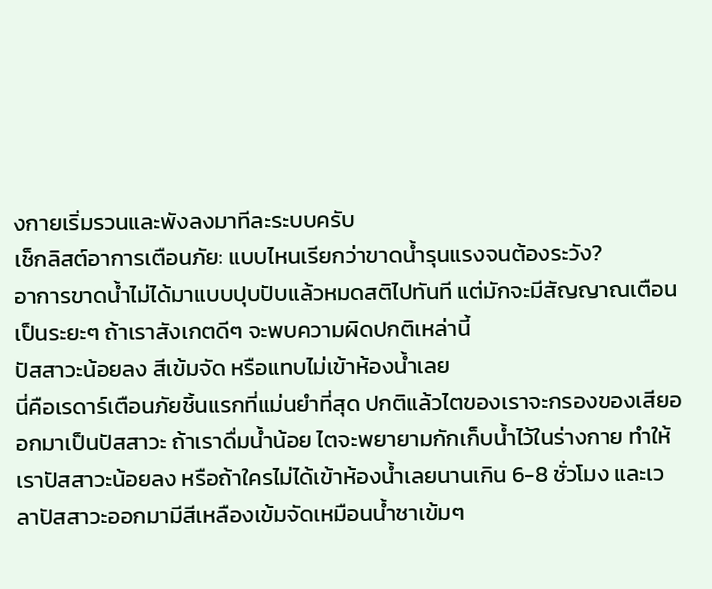งกายเริ่มรวนและพังลงมาทีละระบบครับ
เช็กลิสต์อาการเตือนภัย: แบบไหนเรียกว่าขาดน้ำรุนแรงจนต้องระวัง?
อาการขาดน้ำไม่ได้มาแบบปุบปับแล้วหมดสติไปทันที แต่มักจะมีสัญญาณเตือนเป็นระยะๆ ถ้าเราสังเกตดีๆ จะพบความผิดปกติเหล่านี้
ปัสสาวะน้อยลง สีเข้มจัด หรือแทบไม่เข้าห้องน้ำเลย
นี่คือเรดาร์เตือนภัยชิ้นแรกที่แม่นยำที่สุด ปกติแล้วไตของเราจะกรองของเสียออกมาเป็นปัสสาวะ ถ้าเราดื่มน้ำน้อย ไตจะพยายามกักเก็บน้ำไว้ในร่างกาย ทำให้เราปัสสาวะน้อยลง หรือถ้าใครไม่ได้เข้าห้องน้ำเลยนานเกิน 6-8 ชั่วโมง และเวลาปัสสาวะออกมามีสีเหลืองเข้มจัดเหมือนน้ำชาเข้มๆ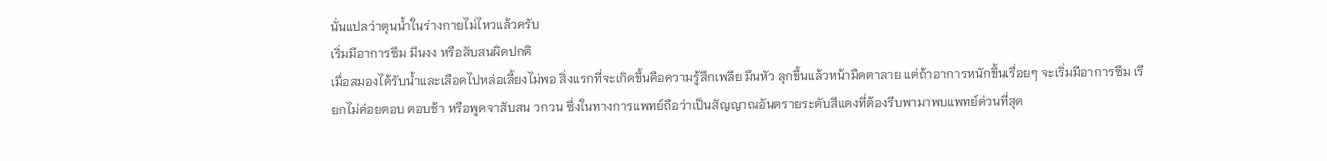นั่นแปลว่าตุนน้ำในร่างกายไม่ไหวแล้วครับ
เริ่มมีอาการซึม มึนงง หรือสับสนผิดปกติ
เมื่อสมองได้รับน้ำและเลือดไปหล่อเลี้ยงไม่พอ สิ่งแรกที่จะเกิดขึ้นคือความรู้สึกเพลีย มึนหัว ลุกขึ้นแล้วหน้ามืดตาลาย แต่ถ้าอาการหนักขึ้นเรื่อยๆ จะเริ่มมีอาการซึม เรียกไม่ค่อยตอบ ตอบช้า หรือพูดจาสับสน วกวน ซึ่งในทางการแพทย์ถือว่าเป็นสัญญาณอันตรายระดับสีแดงที่ต้องรีบพามาพบแพทย์ด่วนที่สุด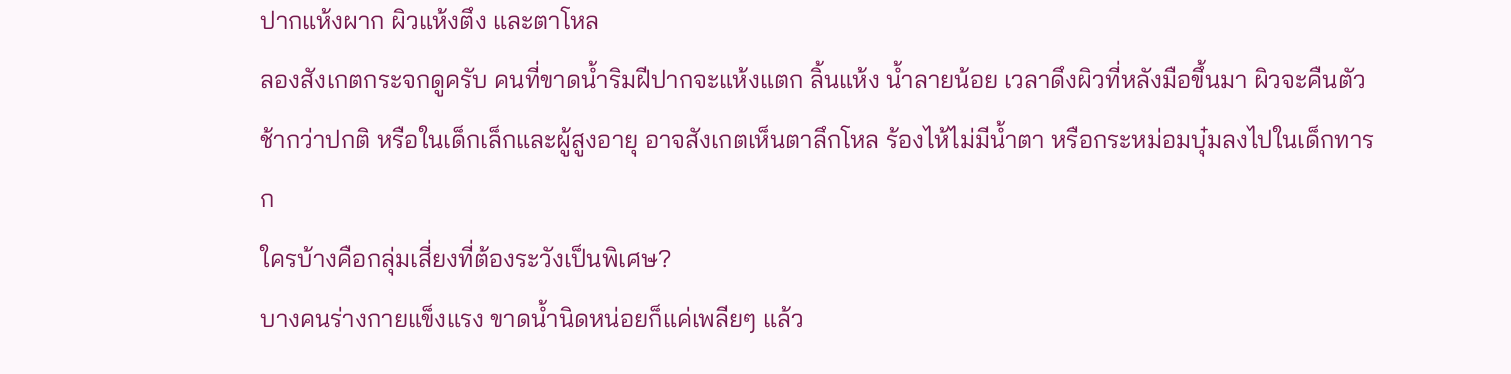ปากแห้งผาก ผิวแห้งตึง และตาโหล
ลองสังเกตกระจกดูครับ คนที่ขาดน้ำริมฝีปากจะแห้งแตก ลิ้นแห้ง น้ำลายน้อย เวลาดึงผิวที่หลังมือขึ้นมา ผิวจะคืนตัวช้ากว่าปกติ หรือในเด็กเล็กและผู้สูงอายุ อาจสังเกตเห็นตาลึกโหล ร้องไห้ไม่มีน้ำตา หรือกระหม่อมบุ๋มลงไปในเด็กทารก
ใครบ้างคือกลุ่มเสี่ยงที่ต้องระวังเป็นพิเศษ?
บางคนร่างกายแข็งแรง ขาดน้ำนิดหน่อยก็แค่เพลียๆ แล้ว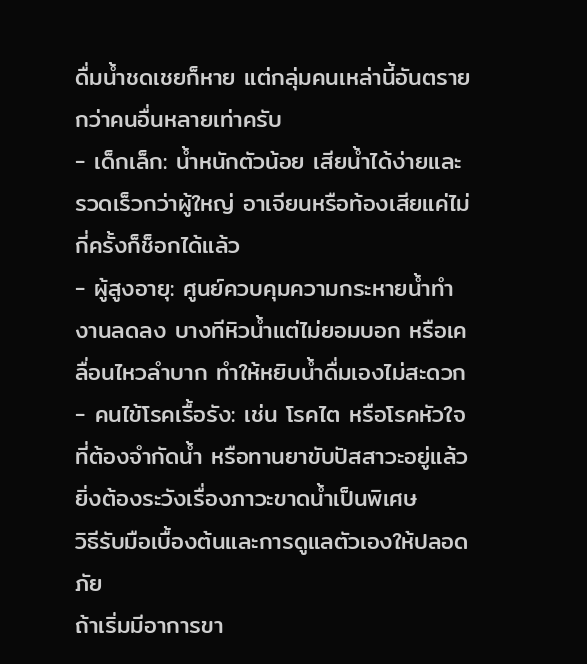ดื่มน้ำชดเชยก็หาย แต่กลุ่มคนเหล่านี้อันตรายกว่าคนอื่นหลายเท่าครับ
- เด็กเล็ก: น้ำหนักตัวน้อย เสียน้ำได้ง่ายและรวดเร็วกว่าผู้ใหญ่ อาเจียนหรือท้องเสียแค่ไม่กี่ครั้งก็ช็อกได้แล้ว
- ผู้สูงอายุ: ศูนย์ควบคุมความกระหายน้ำทำงานลดลง บางทีหิวน้ำแต่ไม่ยอมบอก หรือเคลื่อนไหวลำบาก ทำให้หยิบน้ำดื่มเองไม่สะดวก
- คนไข้โรคเรื้อรัง: เช่น โรคไต หรือโรคหัวใจ ที่ต้องจำกัดน้ำ หรือทานยาขับปัสสาวะอยู่แล้ว ยิ่งต้องระวังเรื่องภาวะขาดน้ำเป็นพิเศษ
วิธีรับมือเบื้องต้นและการดูแลตัวเองให้ปลอดภัย
ถ้าเริ่มมีอาการขา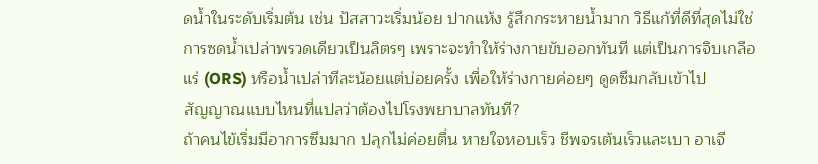ดน้ำในระดับเริ่มต้น เช่น ปัสสาวะเริ่มน้อย ปากแห้ง รู้สึกกระหายน้ำมาก วิธีแก้ที่ดีที่สุดไม่ใช่การซดน้ำเปล่าพรวดเดียวเป็นลิตรๆ เพราะจะทำให้ร่างกายขับออกทันที แต่เป็นการจิบเกลือแร่ (ORS) หรือน้ำเปล่าทีละน้อยแต่บ่อยครั้ง เพื่อให้ร่างกายค่อยๆ ดูดซึมกลับเข้าไป
สัญญาณแบบไหนที่แปลว่าต้องไปโรงพยาบาลทันที?
ถ้าคนไข้เริ่มมีอาการซึมมาก ปลุกไม่ค่อยตื่น หายใจหอบเร็ว ชีพจรเต้นเร็วและเบา อาเจี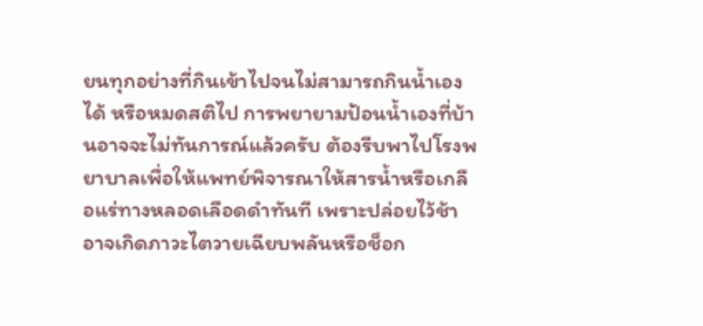ยนทุกอย่างที่กินเข้าไปจนไม่สามารถกินน้ำเองได้ หรือหมดสติไป การพยายามป้อนน้ำเองที่บ้านอาจจะไม่ทันการณ์แล้วครับ ต้องรีบพาไปโรงพยาบาลเพื่อให้แพทย์พิจารณาให้สารน้ำหรือเกลือแร่ทางหลอดเลือดดำทันที เพราะปล่อยไว้ช้าอาจเกิดภาวะไตวายเฉียบพลันหรือช็อก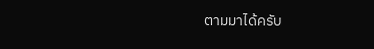ตามมาได้ครับ